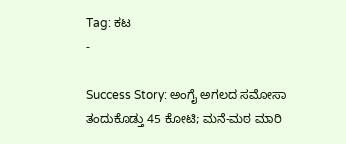Tag: ಕಟ
-

Success Story: ಅಂಗೈ ಅಗಲದ ಸಮೋಸಾ ತಂದುಕೊಡ್ತು 45 ಕೋಟಿ; ಮನೆ-ಮಠ ಮಾರಿ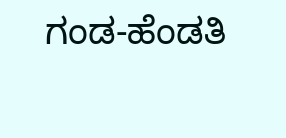ಗಂಡ-ಹೆಂಡತಿ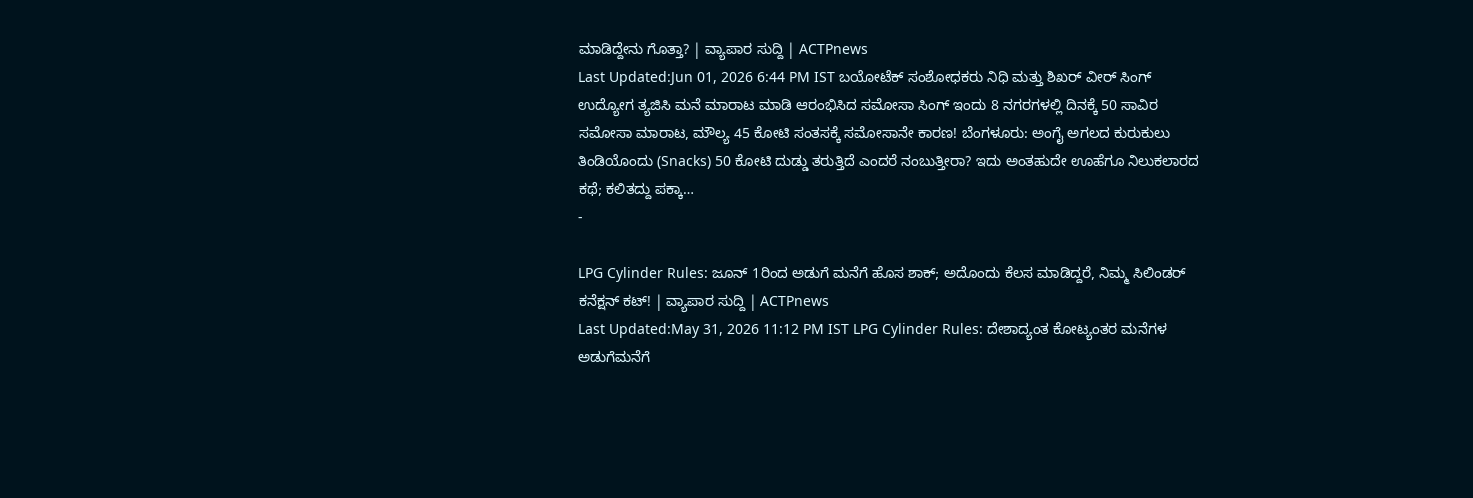ಮಾಡಿದ್ದೇನು ಗೊತ್ತಾ? | ವ್ಯಾಪಾರ ಸುದ್ದಿ | ACTPnews
Last Updated:Jun 01, 2026 6:44 PM IST ಬಯೋಟೆಕ್ ಸಂಶೋಧಕರು ನಿಧಿ ಮತ್ತು ಶಿಖರ್ ವೀರ್ ಸಿಂಗ್ ಉದ್ಯೋಗ ತ್ಯಜಿಸಿ ಮನೆ ಮಾರಾಟ ಮಾಡಿ ಆರಂಭಿಸಿದ ಸಮೋಸಾ ಸಿಂಗ್ ಇಂದು 8 ನಗರಗಳಲ್ಲಿ ದಿನಕ್ಕೆ 50 ಸಾವಿರ ಸಮೋಸಾ ಮಾರಾಟ, ಮೌಲ್ಯ 45 ಕೋಟಿ ಸಂತಸಕ್ಕೆ ಸಮೋಸಾನೇ ಕಾರಣ! ಬೆಂಗಳೂರು: ಅಂಗೈ ಅಗಲದ ಕುರುಕುಲು ತಿಂಡಿಯೊಂದು (Snacks) 50 ಕೋಟಿ ದುಡ್ಡು ತರುತ್ತಿದೆ ಎಂದರೆ ನಂಬುತ್ತೀರಾ? ಇದು ಅಂತಹುದೇ ಊಹೆಗೂ ನಿಲುಕಲಾರದ ಕಥೆ; ಕಲಿತದ್ದು ಪಕ್ಕಾ…
-

LPG Cylinder Rules: ಜೂನ್ 1ರಿಂದ ಅಡುಗೆ ಮನೆಗೆ ಹೊಸ ಶಾಕ್; ಅದೊಂದು ಕೆಲಸ ಮಾಡಿದ್ದರೆ, ನಿಮ್ಮ ಸಿಲಿಂಡರ್ ಕನೆಕ್ಷನ್ ಕಟ್! | ವ್ಯಾಪಾರ ಸುದ್ದಿ | ACTPnews
Last Updated:May 31, 2026 11:12 PM IST LPG Cylinder Rules: ದೇಶಾದ್ಯಂತ ಕೋಟ್ಯಂತರ ಮನೆಗಳ ಅಡುಗೆಮನೆಗೆ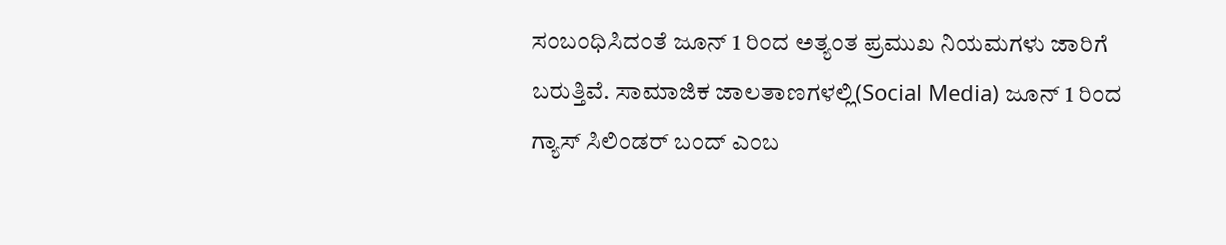ಸಂಬಂಧಿಸಿದಂತೆ ಜೂನ್ 1 ರಿಂದ ಅತ್ಯಂತ ಪ್ರಮುಖ ನಿಯಮಗಳು ಜಾರಿಗೆ ಬರುತ್ತಿವೆ. ಸಾಮಾಜಿಕ ಜಾಲತಾಣಗಳಲ್ಲಿ(Social Media) ಜೂನ್ 1 ರಿಂದ ಗ್ಯಾಸ್ ಸಿಲಿಂಡರ್ ಬಂದ್ ಎಂಬ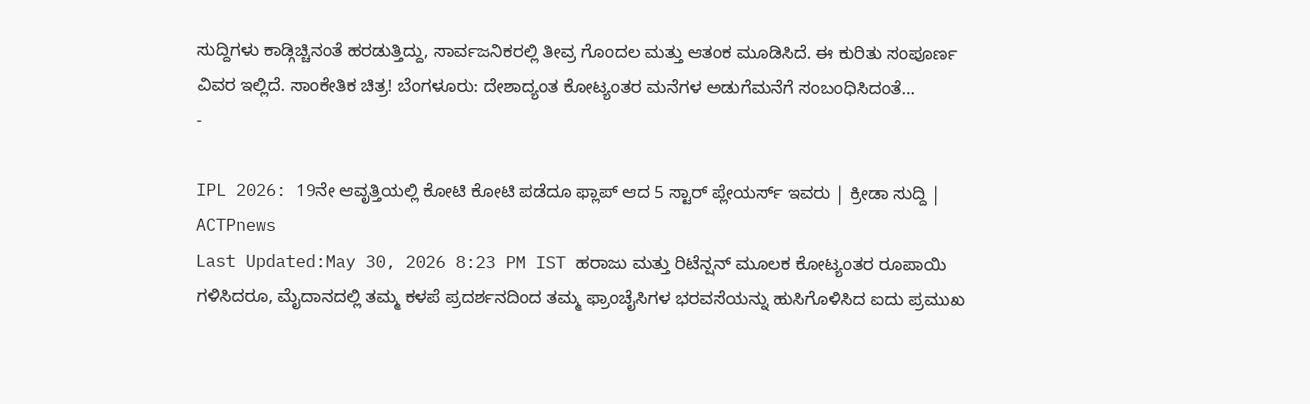ಸುದ್ದಿಗಳು ಕಾಡ್ಗಿಚ್ಚಿನಂತೆ ಹರಡುತ್ತಿದ್ದು, ಸಾರ್ವಜನಿಕರಲ್ಲಿ ತೀವ್ರ ಗೊಂದಲ ಮತ್ತು ಆತಂಕ ಮೂಡಿಸಿದೆ. ಈ ಕುರಿತು ಸಂಪೂರ್ಣ ವಿವರ ಇಲ್ಲಿದೆ. ಸಾಂಕೇತಿಕ ಚಿತ್ರ! ಬೆಂಗಳೂರು: ದೇಶಾದ್ಯಂತ ಕೋಟ್ಯಂತರ ಮನೆಗಳ ಅಡುಗೆಮನೆಗೆ ಸಂಬಂಧಿಸಿದಂತೆ…
-

IPL 2026: 19ನೇ ಆವೃತ್ತಿಯಲ್ಲಿ ಕೋಟಿ ಕೋಟಿ ಪಡೆದೂ ಫ್ಲಾಪ್ ಆದ 5 ಸ್ಟಾರ್ ಪ್ಲೇಯರ್ಸ್ ಇವರು | ಕ್ರೀಡಾ ಸುದ್ದಿ | ACTPnews
Last Updated:May 30, 2026 8:23 PM IST ಹರಾಜು ಮತ್ತು ರಿಟೆನ್ಷನ್ ಮೂಲಕ ಕೋಟ್ಯಂತರ ರೂಪಾಯಿ ಗಳಿಸಿದರೂ, ಮೈದಾನದಲ್ಲಿ ತಮ್ಮ ಕಳಪೆ ಪ್ರದರ್ಶನದಿಂದ ತಮ್ಮ ಫ್ರಾಂಚೈಸಿಗಳ ಭರವಸೆಯನ್ನು ಹುಸಿಗೊಳಿಸಿದ ಐದು ಪ್ರಮುಖ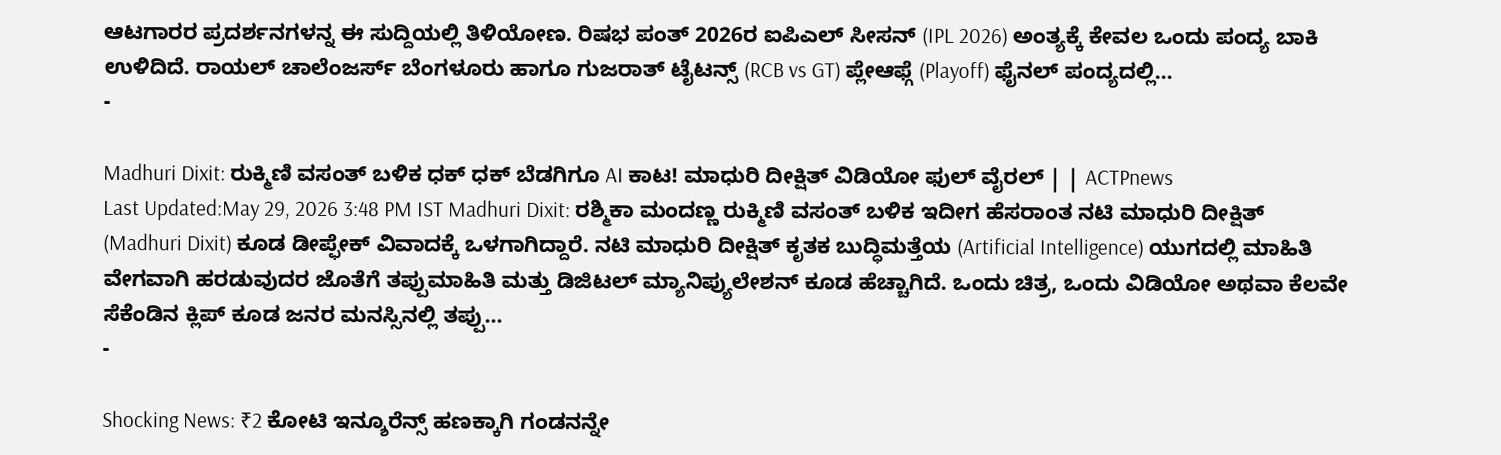ಆಟಗಾರರ ಪ್ರದರ್ಶನಗಳನ್ನ ಈ ಸುದ್ದಿಯಲ್ಲಿ ತಿಳಿಯೋಣ. ರಿಷಭ ಪಂತ್ 2026ರ ಐಪಿಎಲ್ ಸೀಸನ್ (IPL 2026) ಅಂತ್ಯಕ್ಕೆ ಕೇವಲ ಒಂದು ಪಂದ್ಯ ಬಾಕಿ ಉಳಿದಿದೆ. ರಾಯಲ್ ಚಾಲೆಂಜರ್ಸ್ ಬೆಂಗಳೂರು ಹಾಗೂ ಗುಜರಾತ್ ಟೈಟನ್ಸ್ (RCB vs GT) ಪ್ಲೇಆಫ್ಗೆ (Playoff) ಫೈನಲ್ ಪಂದ್ಯದಲ್ಲಿ…
-

Madhuri Dixit: ರುಕ್ಮಿಣಿ ವಸಂತ್ ಬಳಿಕ ಧಕ್ ಧಕ್ ಬೆಡಗಿಗೂ AI ಕಾಟ! ಮಾಧುರಿ ದೀಕ್ಷಿತ್ ವಿಡಿಯೋ ಫುಲ್ ವೈರಲ್ | | ACTPnews
Last Updated:May 29, 2026 3:48 PM IST Madhuri Dixit: ರಶ್ಮಿಕಾ ಮಂದಣ್ಣ ರುಕ್ಮಿಣಿ ವಸಂತ್ ಬಳಿಕ ಇದೀಗ ಹೆಸರಾಂತ ನಟಿ ಮಾಧುರಿ ದೀಕ್ಷಿತ್ (Madhuri Dixit) ಕೂಡ ಡೀಪ್ಫೇಕ್ ವಿವಾದಕ್ಕೆ ಒಳಗಾಗಿದ್ದಾರೆ. ನಟಿ ಮಾಧುರಿ ದೀಕ್ಷಿತ್ ಕೃತಕ ಬುದ್ಧಿಮತ್ತೆಯ (Artificial Intelligence) ಯುಗದಲ್ಲಿ ಮಾಹಿತಿ ವೇಗವಾಗಿ ಹರಡುವುದರ ಜೊತೆಗೆ ತಪ್ಪುಮಾಹಿತಿ ಮತ್ತು ಡಿಜಿಟಲ್ ಮ್ಯಾನಿಪ್ಯುಲೇಶನ್ ಕೂಡ ಹೆಚ್ಚಾಗಿದೆ. ಒಂದು ಚಿತ್ರ, ಒಂದು ವಿಡಿಯೋ ಅಥವಾ ಕೆಲವೇ ಸೆಕೆಂಡಿನ ಕ್ಲಿಪ್ ಕೂಡ ಜನರ ಮನಸ್ಸಿನಲ್ಲಿ ತಪ್ಪು…
-

Shocking News: ₹2 ಕೋಟಿ ಇನ್ಶೂರೆನ್ಸ್ ಹಣಕ್ಕಾಗಿ ಗಂಡನನ್ನೇ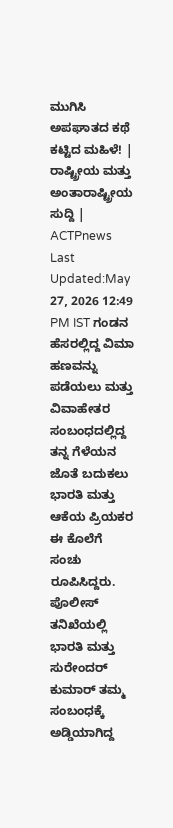ಮುಗಿಸಿ ಅಪಘಾತದ ಕಥೆ ಕಟ್ಟಿದ ಮಹಿಳೆ! | ರಾಷ್ಟ್ರೀಯ ಮತ್ತು ಅಂತಾರಾಷ್ಟ್ರೀಯ ಸುದ್ದಿ | ACTPnews
Last Updated:May 27, 2026 12:49 PM IST ಗಂಡನ ಹೆಸರಲ್ಲಿದ್ದ ವಿಮಾ ಹಣವನ್ನು ಪಡೆಯಲು ಮತ್ತು ವಿವಾಹೇತರ ಸಂಬಂಧದಲ್ಲಿದ್ದ ತನ್ನ ಗೆಳೆಯನ ಜೊತೆ ಬದುಕಲು ಭಾರತಿ ಮತ್ತು ಆಕೆಯ ಪ್ರಿಯಕರ ಈ ಕೊಲೆಗೆ ಸಂಚು ರೂಪಿಸಿದ್ದರು. ಪೊಲೀಸ್ ತನಿಖೆಯಲ್ಲಿ ಭಾರತಿ ಮತ್ತು ಸುರೇಂದರ್ ಕುಮಾರ್ ತಮ್ಮ ಸಂಬಂಧಕ್ಕೆ ಅಡ್ಡಿಯಾಗಿದ್ದ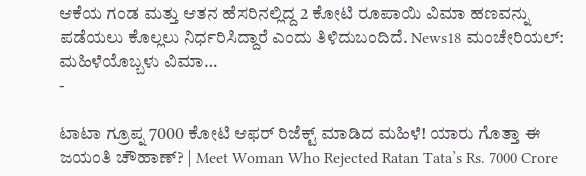ಆಕೆಯ ಗಂಡ ಮತ್ತು ಆತನ ಹೆಸರಿನಲ್ಲಿದ್ದ 2 ಕೋಟಿ ರೂಪಾಯಿ ವಿಮಾ ಹಣವನ್ನು ಪಡೆಯಲು ಕೊಲ್ಲಲು ನಿರ್ಧರಿಸಿದ್ದಾರೆ ಎಂದು ತಿಳಿದುಬಂದಿದೆ. News18 ಮಂಚೇರಿಯಲ್: ಮಹಿಳೆಯೊಬ್ಬಳು ವಿಮಾ…
-

ಟಾಟಾ ಗ್ರೂಪ್ನ 7000 ಕೋಟಿ ಆಫರ್ ರಿಜೆಕ್ಟ್ ಮಾಡಿದ ಮಹಿಳೆ! ಯಾರು ಗೊತ್ತಾ ಈ ಜಯಂತಿ ಚೌಹಾಣ್? | Meet Woman Who Rejected Ratan Tata’s Rs. 7000 Crore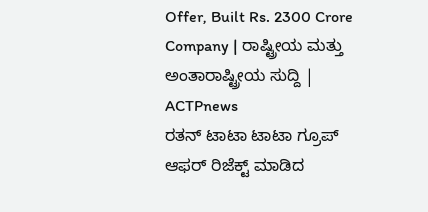Offer, Built Rs. 2300 Crore Company | ರಾಷ್ಟ್ರೀಯ ಮತ್ತು ಅಂತಾರಾಷ್ಟ್ರೀಯ ಸುದ್ದಿ | ACTPnews
ರತನ್ ಟಾಟಾ ಟಾಟಾ ಗ್ರೂಪ್ ಆಫರ್ ರಿಜೆಕ್ಟ್ ಮಾಡಿದ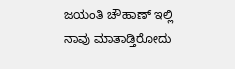ಜಯಂತಿ ಚೌಹಾಣ್ ಇಲ್ಲಿ ನಾವು ಮಾತಾಡ್ತಿರೋದು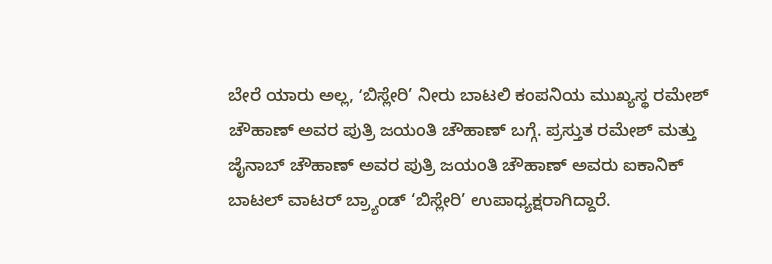ಬೇರೆ ಯಾರು ಅಲ್ಲ, ʻಬಿಸ್ಲೇರಿ’ ನೀರು ಬಾಟಲಿ ಕಂಪನಿಯ ಮುಖ್ಯಸ್ಥ ರಮೇಶ್ ಚೌಹಾಣ್ ಅವರ ಪುತ್ರಿ ಜಯಂತಿ ಚೌಹಾಣ್ ಬಗ್ಗೆ. ಪ್ರಸ್ತುತ ರಮೇಶ್ ಮತ್ತು ಜೈನಾಬ್ ಚೌಹಾಣ್ ಅವರ ಪುತ್ರಿ ಜಯಂತಿ ಚೌಹಾಣ್ ಅವರು ಐಕಾನಿಕ್ ಬಾಟಲ್ ವಾಟರ್ ಬ್ರ್ಯಾಂಡ್ ‘ಬಿಸ್ಲೇರಿ’ ಉಪಾಧ್ಯಕ್ಷರಾಗಿದ್ದಾರೆ.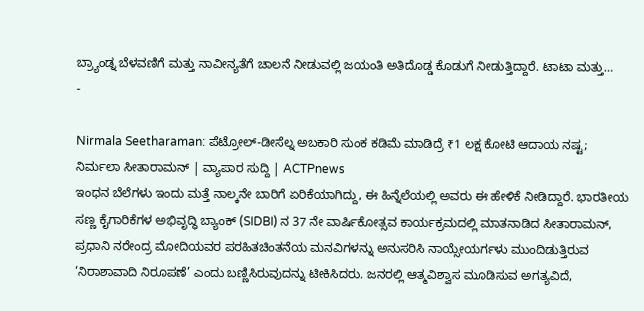ಬ್ರ್ಯಾಂಡ್ನ ಬೆಳವಣಿಗೆ ಮತ್ತು ನಾವೀನ್ಯತೆಗೆ ಚಾಲನೆ ನೀಡುವಲ್ಲಿ ಜಯಂತಿ ಅತಿದೊಡ್ಡ ಕೊಡುಗೆ ನೀಡುತ್ತಿದ್ದಾರೆ. ಟಾಟಾ ಮತ್ತು…
-

Nirmala Seetharaman: ಪೆಟ್ರೋಲ್-ಡೀಸೆಲ್ನ ಅಬಕಾರಿ ಸುಂಕ ಕಡಿಮೆ ಮಾಡಿದ್ರೆ ₹1 ಲಕ್ಷ ಕೋಟಿ ಆದಾಯ ನಷ್ಟ; ನಿರ್ಮಲಾ ಸೀತಾರಾಮನ್ | ವ್ಯಾಪಾರ ಸುದ್ದಿ | ACTPnews
ಇಂಧನ ಬೆಲೆಗಳು ಇಂದು ಮತ್ತೆ ನಾಲ್ಕನೇ ಬಾರಿಗೆ ಏರಿಕೆಯಾಗಿದ್ದು, ಈ ಹಿನ್ನೆಲೆಯಲ್ಲಿ ಅವರು ಈ ಹೇಳಿಕೆ ನೀಡಿದ್ದಾರೆ. ಭಾರತೀಯ ಸಣ್ಣ ಕೈಗಾರಿಕೆಗಳ ಅಭಿವೃದ್ಧಿ ಬ್ಯಾಂಕ್ (SIDBI) ನ 37 ನೇ ವಾರ್ಷಿಕೋತ್ಸವ ಕಾರ್ಯಕ್ರಮದಲ್ಲಿ ಮಾತನಾಡಿದ ಸೀತಾರಾಮನ್, ಪ್ರಧಾನಿ ನರೇಂದ್ರ ಮೋದಿಯವರ ಪರಹಿತಚಿಂತನೆಯ ಮನವಿಗಳನ್ನು ಅನುಸರಿಸಿ ನಾಯ್ಸೇಯರ್ಗಳು ಮುಂದಿಡುತ್ತಿರುವ ‘ನಿರಾಶಾವಾದಿ ನಿರೂಪಣೆ’ ಎಂದು ಬಣ್ಣಿಸಿರುವುದನ್ನು ಟೀಕಿಸಿದರು. ಜನರಲ್ಲಿ ಆತ್ಮವಿಶ್ವಾಸ ಮೂಡಿಸುವ ಅಗತ್ಯವಿದೆ,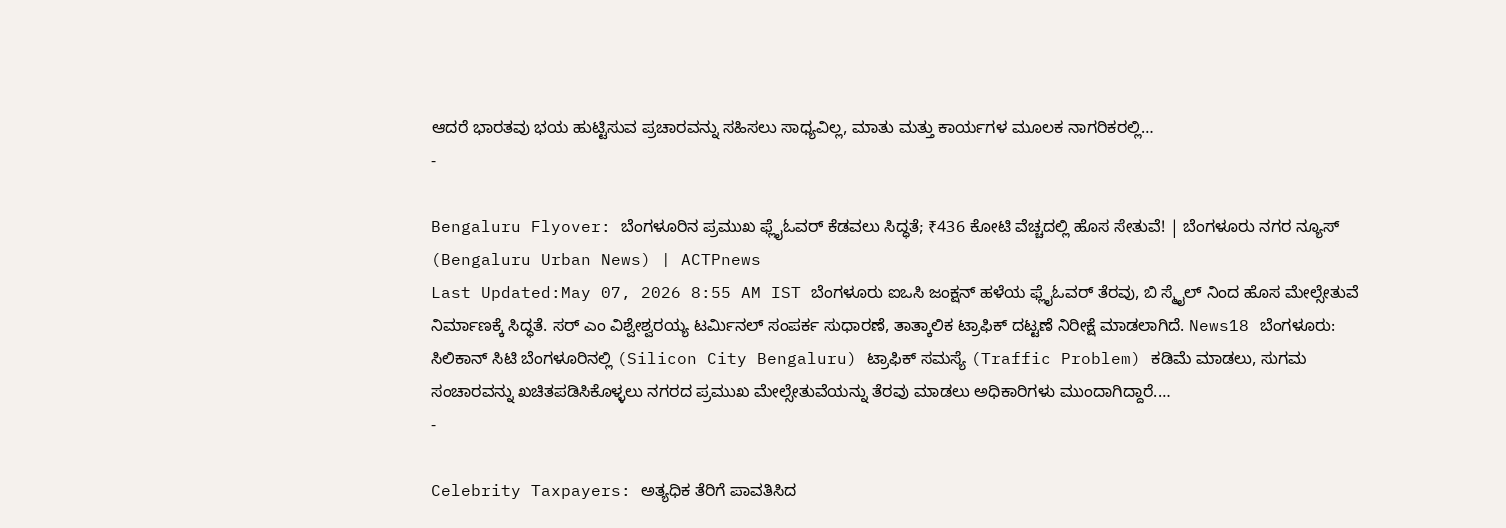ಆದರೆ ಭಾರತವು ಭಯ ಹುಟ್ಟಿಸುವ ಪ್ರಚಾರವನ್ನು ಸಹಿಸಲು ಸಾಧ್ಯವಿಲ್ಲ, ಮಾತು ಮತ್ತು ಕಾರ್ಯಗಳ ಮೂಲಕ ನಾಗರಿಕರಲ್ಲಿ…
-

Bengaluru Flyover: ಬೆಂಗಳೂರಿನ ಪ್ರಮುಖ ಫ್ಲೈಓವರ್ ಕೆಡವಲು ಸಿದ್ಧತೆ; ₹436 ಕೋಟಿ ವೆಚ್ಚದಲ್ಲಿ ಹೊಸ ಸೇತುವೆ! | ಬೆಂಗಳೂರು ನಗರ ನ್ಯೂಸ್ (Bengaluru Urban News) | ACTPnews
Last Updated:May 07, 2026 8:55 AM IST ಬೆಂಗಳೂರು ಐಒಸಿ ಜಂಕ್ಷನ್ ಹಳೆಯ ಫ್ಲೈಓವರ್ ತೆರವು, ಬಿ ಸ್ಮೈಲ್ ನಿಂದ ಹೊಸ ಮೇಲ್ಸೇತುವೆ ನಿರ್ಮಾಣಕ್ಕೆ ಸಿದ್ಧತೆ. ಸರ್ ಎಂ ವಿಶ್ವೇಶ್ವರಯ್ಯ ಟರ್ಮಿನಲ್ ಸಂಪರ್ಕ ಸುಧಾರಣೆ, ತಾತ್ಕಾಲಿಕ ಟ್ರಾಫಿಕ್ ದಟ್ಟಣೆ ನಿರೀಕ್ಷೆ ಮಾಡಲಾಗಿದೆ. News18 ಬೆಂಗಳೂರು: ಸಿಲಿಕಾನ್ ಸಿಟಿ ಬೆಂಗಳೂರಿನಲ್ಲಿ (Silicon City Bengaluru) ಟ್ರಾಫಿಕ್ ಸಮಸ್ಯೆ (Traffic Problem) ಕಡಿಮೆ ಮಾಡಲು, ಸುಗಮ ಸಂಚಾರವನ್ನು ಖಚಿತಪಡಿಸಿಕೊಳ್ಳಲು ನಗರದ ಪ್ರಮುಖ ಮೇಲ್ಸೇತುವೆಯನ್ನು ತೆರವು ಮಾಡಲು ಅಧಿಕಾರಿಗಳು ಮುಂದಾಗಿದ್ದಾರೆ.…
-

Celebrity Taxpayers: ಅತ್ಯಧಿಕ ತೆರಿಗೆ ಪಾವತಿಸಿದ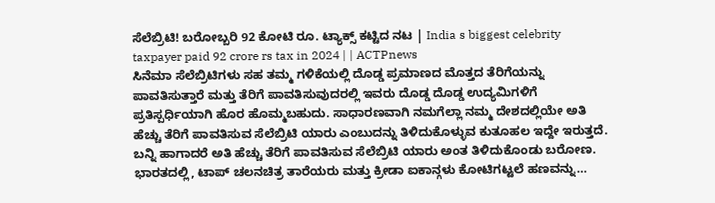ಸೆಲೆಬ್ರಿಟಿ! ಬರೋಬ್ಬರಿ 92 ಕೋಟಿ ರೂ. ಟ್ಯಾಕ್ಸ್ ಕಟ್ಟಿದ ನಟ | India s biggest celebrity taxpayer paid 92 crore rs tax in 2024 | | ACTPnews
ಸಿನೆಮಾ ಸೆಲೆಬ್ರಿಟಿಗಳು ಸಹ ತಮ್ಮ ಗಳಿಕೆಯಲ್ಲಿ ದೊಡ್ಡ ಪ್ರಮಾಣದ ಮೊತ್ತದ ತೆರಿಗೆಯನ್ನು ಪಾವತಿಸುತ್ತಾರೆ ಮತ್ತು ತೆರಿಗೆ ಪಾವತಿಸುವುದರಲ್ಲಿ ಇವರು ದೊಡ್ಡ ದೊಡ್ಡ ಉದ್ಯಮಿಗಳಿಗೆ ಪ್ರತಿಸ್ಪರ್ಧಿಯಾಗಿ ಹೊರ ಹೊಮ್ಮಬಹುದು. ಸಾಧಾರಣವಾಗಿ ನಮಗೆಲ್ಲಾ ನಮ್ಮ ದೇಶದಲ್ಲಿಯೇ ಅತಿ ಹೆಚ್ಚು ತೆರಿಗೆ ಪಾವತಿಸುವ ಸೆಲೆಬ್ರಿಟಿ ಯಾರು ಎಂಬುದನ್ನು ತಿಳಿದುಕೊಳ್ಳುವ ಕುತೂಹಲ ಇದ್ದೇ ಇರುತ್ತದೆ. ಬನ್ನಿ ಹಾಗಾದರೆ ಅತಿ ಹೆಚ್ಚು ತೆರಿಗೆ ಪಾವತಿಸುವ ಸೆಲೆಬ್ರಿಟಿ ಯಾರು ಅಂತ ತಿಳಿದುಕೊಂಡು ಬರೋಣ. ಭಾರತದಲ್ಲಿ, ಟಾಪ್ ಚಲನಚಿತ್ರ ತಾರೆಯರು ಮತ್ತು ಕ್ರೀಡಾ ಐಕಾನ್ಗಳು ಕೋಟಿಗಟ್ಟಲೆ ಹಣವನ್ನು…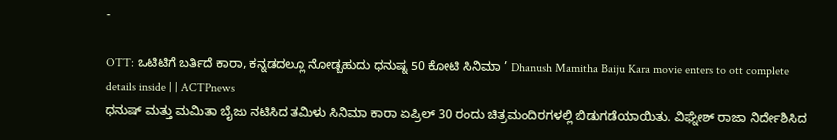-

OTT: ಒಟಿಟಿಗೆ ಬರ್ತಿದೆ ಕಾರಾ, ಕನ್ನಡದಲ್ಲೂ ನೋಡ್ಬಹುದು ಧನುಷ್ನ 50 ಕೋಟಿ ಸಿನಿಮಾ ’ Dhanush Mamitha Baiju Kara movie enters to ott complete details inside | | ACTPnews
ಧನುಷ್ ಮತ್ತು ಮಮಿತಾ ಬೈಜು ನಟಿಸಿದ ತಮಿಳು ಸಿನಿಮಾ ಕಾರಾ ಏಪ್ರಿಲ್ 30 ರಂದು ಚಿತ್ರಮಂದಿರಗಳಲ್ಲಿ ಬಿಡುಗಡೆಯಾಯಿತು. ವಿಘ್ನೇಶ್ ರಾಜಾ ನಿರ್ದೇಶಿಸಿದ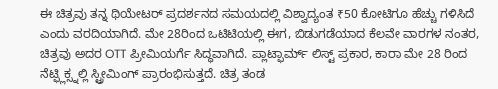ಈ ಚಿತ್ರವು ತನ್ನ ಥಿಯೇಟರ್ ಪ್ರದರ್ಶನದ ಸಮಯದಲ್ಲಿ ವಿಶ್ವಾದ್ಯಂತ ₹50 ಕೋಟಿಗೂ ಹೆಚ್ಚು ಗಳಿಸಿದೆ ಎಂದು ವರದಿಯಾಗಿದೆ. ಮೇ 28ರಿಂದ ಒಟಿಟಿಯಲ್ಲಿ ಈಗ, ಬಿಡುಗಡೆಯಾದ ಕೆಲವೇ ವಾರಗಳ ನಂತರ, ಚಿತ್ರವು ಅದರ OTT ಪ್ರೀಮಿಯರ್ಗೆ ಸಿದ್ಧವಾಗಿದೆ. ಪ್ಲಾಟ್ಫಾರ್ಮ್ ಲಿಸ್ಟ್ ಪ್ರಕಾರ, ಕಾರಾ ಮೇ 28 ರಿಂದ ನೆಟ್ಫ್ಲಿಕ್ಸ್ನಲ್ಲಿ ಸ್ಟ್ರೀಮಿಂಗ್ ಪ್ರಾರಂಭಿಸುತ್ತದೆ. ಚಿತ್ರ ತಂಡ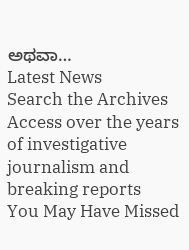ಅಥವಾ…
Latest News
Search the Archives
Access over the years of investigative journalism and breaking reports
You May Have Missed